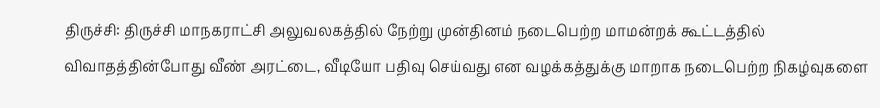திருச்சி: திருச்சி மாநகராட்சி அலுவலகத்தில் நேற்று முன்தினம் நடைபெற்ற மாமன்றக் கூட்டத்தில் விவாதத்தின்போது வீண் அரட்டை, வீடியோ பதிவு செய்வது என வழக்கத்துக்கு மாறாக நடைபெற்ற நிகழ்வுகளை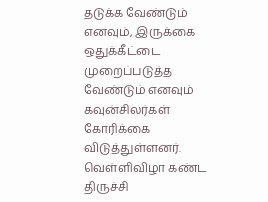தடுக்க வேண்டும் எனவும், இருக்கை ஒதுக்கீட்டை முறைப்படுத்த வேண்டும் எனவும் கவுன்சிலர்கள் கோரிக்கை விடுத்துள்ளனர்.
வெள்ளிவிழா கண்ட திருச்சி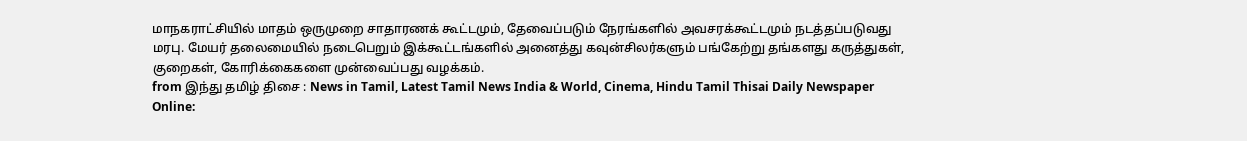மாநகராட்சியில் மாதம் ஒருமுறை சாதாரணக் கூட்டமும், தேவைப்படும் நேரங்களில் அவசரக்கூட்டமும் நடத்தப்படுவது மரபு. மேயர் தலைமையில் நடைபெறும் இக்கூட்டங்களில் அனைத்து கவுன்சிலர்களும் பங்கேற்று தங்களது கருத்துகள், குறைகள், கோரிக்கைகளை முன்வைப்பது வழக்கம்.
from இந்து தமிழ் திசை : News in Tamil, Latest Tamil News India & World, Cinema, Hindu Tamil Thisai Daily Newspaper Online: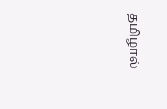தமிழால்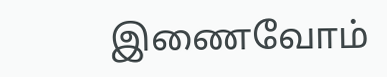இணைவோம்